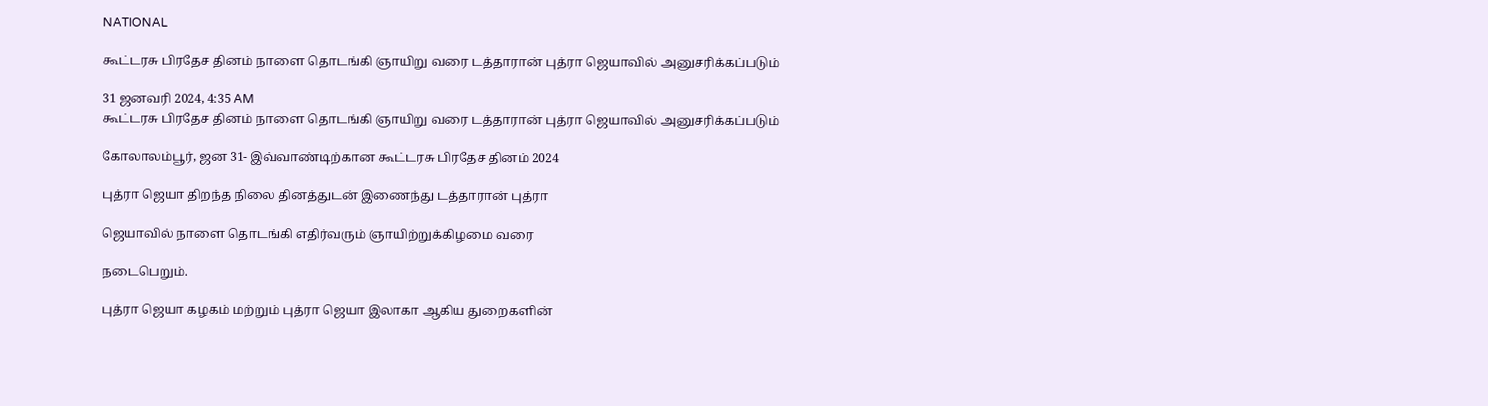NATIONAL

கூட்டரசு பிரதேச தினம் நாளை தொடங்கி ஞாயிறு வரை டத்தாரான் புத்ரா ஜெயாவில் அனுசரிக்கப்படும்

31 ஜனவரி 2024, 4:35 AM
கூட்டரசு பிரதேச தினம் நாளை தொடங்கி ஞாயிறு வரை டத்தாரான் புத்ரா ஜெயாவில் அனுசரிக்கப்படும்

கோலாலம்பூர், ஜன 31- இவ்வாண்டிற்கான கூட்டரசு பிரதேச தினம் 2024

புத்ரா ஜெயா திறந்த நிலை தினத்துடன் இணைந்து டத்தாரான் புத்ரா

ஜெயாவில் நாளை தொடங்கி எதிர்வரும் ஞாயிற்றுக்கிழமை வரை

நடைபெறும்.

புத்ரா ஜெயா கழகம் மற்றும் புத்ரா ஜெயா இலாகா ஆகிய துறைகளின்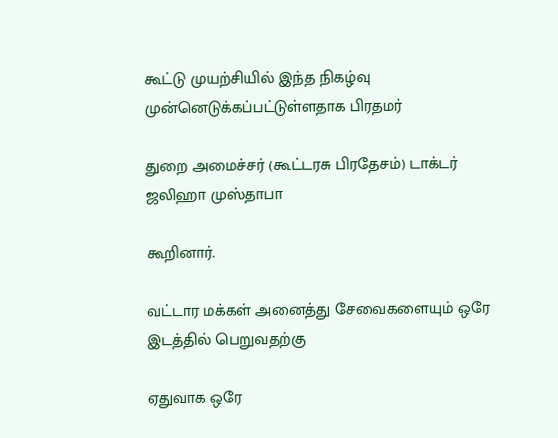கூட்டு முயற்சியில் இந்த நிகழ்வு முன்னெடுக்கப்பட்டுள்ளதாக பிரதமர்

துறை அமைச்சர் (கூட்டரசு பிரதேசம்) டாக்டர் ஜலிஹா முஸ்தாபா

கூறினார்.

வட்டார மக்கள் அனைத்து சேவைகளையும் ஒரே இடத்தில் பெறுவதற்கு

ஏதுவாக ஒரே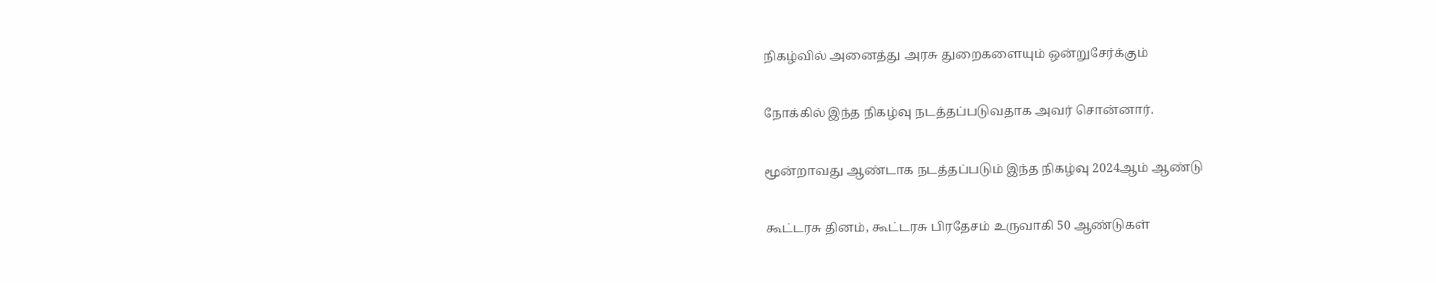நிகழ்வில் அனைத்து அரசு துறைகளையும் ஒன்றுசேர்க்கும்

நோக்கில் இந்த நிகழ்வு நடத்தப்படுவதாக அவர் சொன்னார்.

மூன்றாவது ஆண்டாக நடத்தப்படும் இந்த நிகழ்வு 2024ஆம் ஆண்டு

கூட்டரசு தினம், கூட்டரசு பிரதேசம் உருவாகி 50 ஆண்டுகள்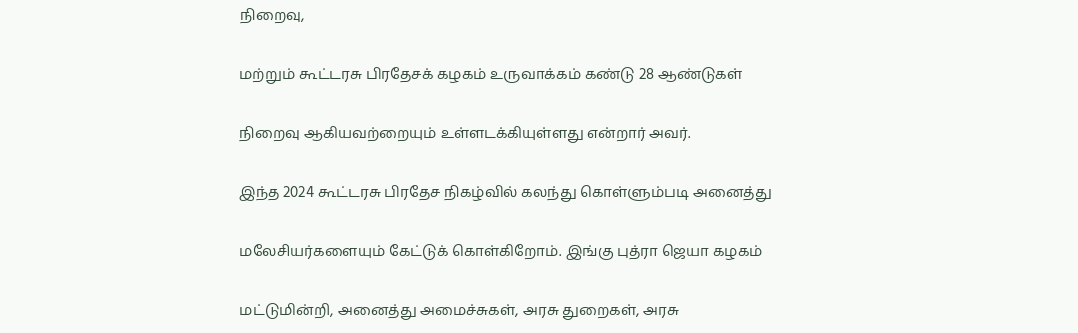நிறைவு,

மற்றும் கூட்டரசு பிரதேசக் கழகம் உருவாக்கம் கண்டு 28 ஆண்டுகள்

நிறைவு ஆகியவற்றையும் உள்ளடக்கியுள்ளது என்றார் அவர்.

இந்த 2024 கூட்டரசு பிரதேச நிகழ்வில் கலந்து கொள்ளும்படி அனைத்து

மலேசியர்களையும் கேட்டுக் கொள்கிறோம். இங்கு புத்ரா ஜெயா கழகம்

மட்டுமின்றி, அனைத்து அமைச்சுகள், அரசு துறைகள், அரசு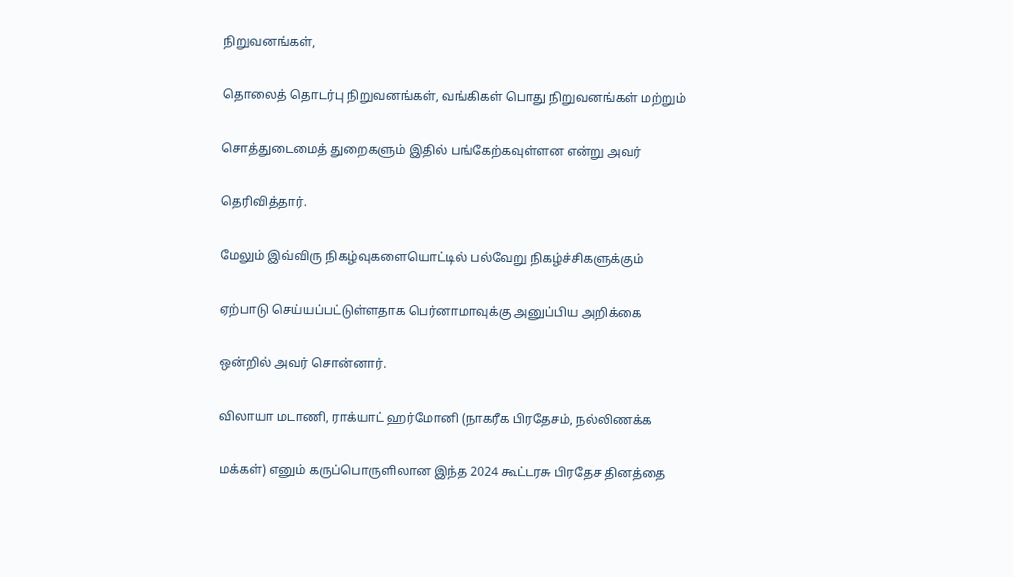நிறுவனங்கள்,

தொலைத் தொடர்பு நிறுவனங்கள், வங்கிகள் பொது நிறுவனங்கள் மற்றும்

சொத்துடைமைத் துறைகளும் இதில் பங்கேற்கவுள்ளன என்று அவர்

தெரிவித்தார்.

மேலும் இவ்விரு நிகழ்வுகளையொட்டில் பல்வேறு நிகழ்ச்சிகளுக்கும்

ஏற்பாடு செய்யப்பட்டுள்ளதாக பெர்னாமாவுக்கு அனுப்பிய அறிக்கை

ஒன்றில் அவர் சொன்னார்.

விலாயா மடாணி, ராக்யாட் ஹர்மோனி (நாகரீக பிரதேசம், நல்லிணக்க

மக்கள்) எனும் கருப்பொருளிலான இந்த 2024 கூட்டரசு பிரதேச தினத்தை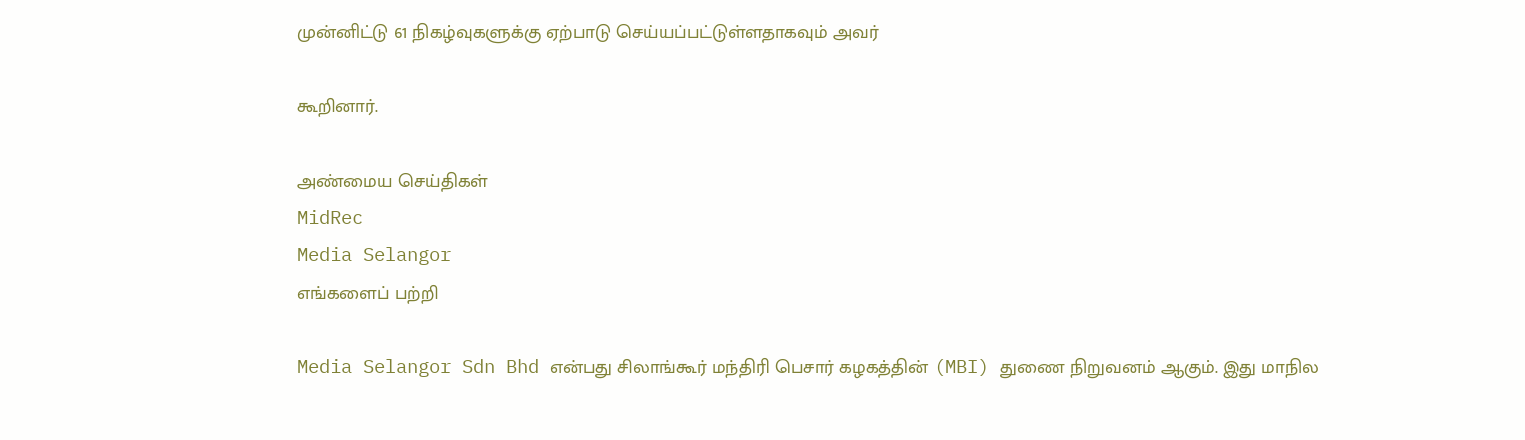முன்னிட்டு 61 நிகழ்வுகளுக்கு ஏற்பாடு செய்யப்பட்டுள்ளதாகவும் அவர்

கூறினார்.

அண்மைய செய்திகள்
MidRec
Media Selangor
எங்களைப் பற்றி

Media Selangor Sdn Bhd என்பது சிலாங்கூர் மந்திரி பெசார் கழகத்தின் (MBI) துணை நிறுவனம் ஆகும். இது மாநில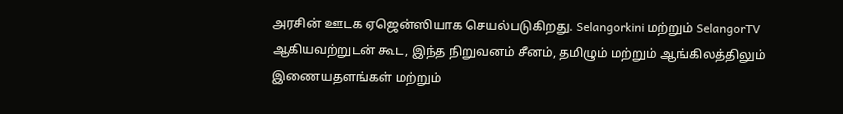அரசின் ஊடக ஏஜென்ஸியாக செயல்படுகிறது. Selangorkini மற்றும் SelangorTV ஆகியவற்றுடன் கூட, இந்த நிறுவனம் சீனம், தமிழும் மற்றும் ஆங்கிலத்திலும் இணையதளங்கள் மற்றும்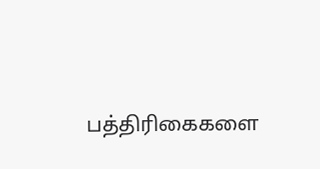பத்திரிகைகளை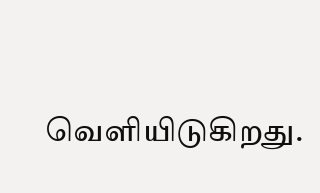வெளியிடுகிறது.